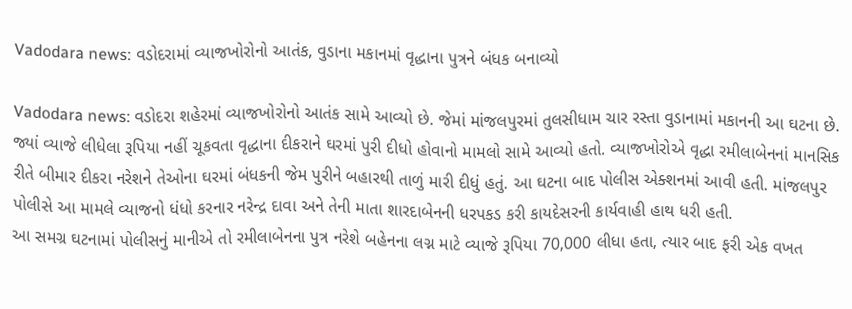Vadodara news: વડોદરામાં વ્યાજખોરોનો આતંક, વુડાના મકાનમાં વૃદ્ધાના પુત્રને બંધક બનાવ્યો

Vadodara news: વડોદરા શહેરમાં વ્યાજખોરોનો આતંક સામે આવ્યો છે. જેમાં માંજલપુરમાં તુલસીધામ ચાર રસ્તા વુડાનામાં મકાનની આ ઘટના છે. જ્યાં વ્યાજે લીધેલા રૂપિયા નહીં ચૂકવતા વૃદ્ધાના દીકરાને ઘરમાં પુરી દીધો હોવાનો મામલો સામે આવ્યો હતો. વ્યાજખોરોએ વૃદ્ધા રમીલાબેનનાં માનસિક રીતે બીમાર દીકરા નરેશને તેઓના ઘરમાં બંધકની જેમ પુરીને બહારથી તાળું મારી દીધું હતું. આ ઘટના બાદ પોલીસ એક્શનમાં આવી હતી. માંજલપુર પોલીસે આ મામલે વ્યાજનો ધંધો કરનાર નરેન્દ્ર દાવા અને તેની માતા શારદાબેનની ધરપકડ કરી કાયદેસરની કાર્યવાહી હાથ ધરી હતી.
આ સમગ્ર ઘટનામાં પોલીસનું માનીએ તો રમીલાબેનના પુત્ર નરેશે બહેનના લગ્ન માટે વ્યાજે રૂપિયા 70,000 લીધા હતા, ત્યાર બાદ ફરી એક વખત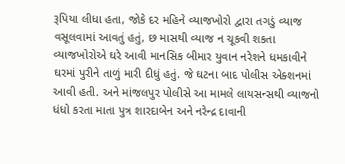રૂપિયા લીધા હતા, જોકે દર મહિને વ્યાજખોરો દ્વારા તગડું વ્યાજ વસૂલવામાં આવતું હતું, છ માસથી વ્યાજ ન ચૂકવી શકતા વ્યાજખોરોએ ઘરે આવી માનસિક બીમાર યુવાન નરેશને ધમકાવીને ઘરમાં પુરીને તાળું મારી દીધું હતું. જે ઘટના બાદ પોલીસ એક્શનમાં આવી હતી. અને માંજલપુર પોલીસે આ મામલે લાયસન્સથી વ્યાજનો ધંધો કરતા માતા પુત્ર શારદાબેન અને નરેન્દ્ર દાવાની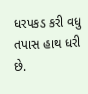ધરપકડ કરી વધુ તપાસ હાથ ધરી છે.